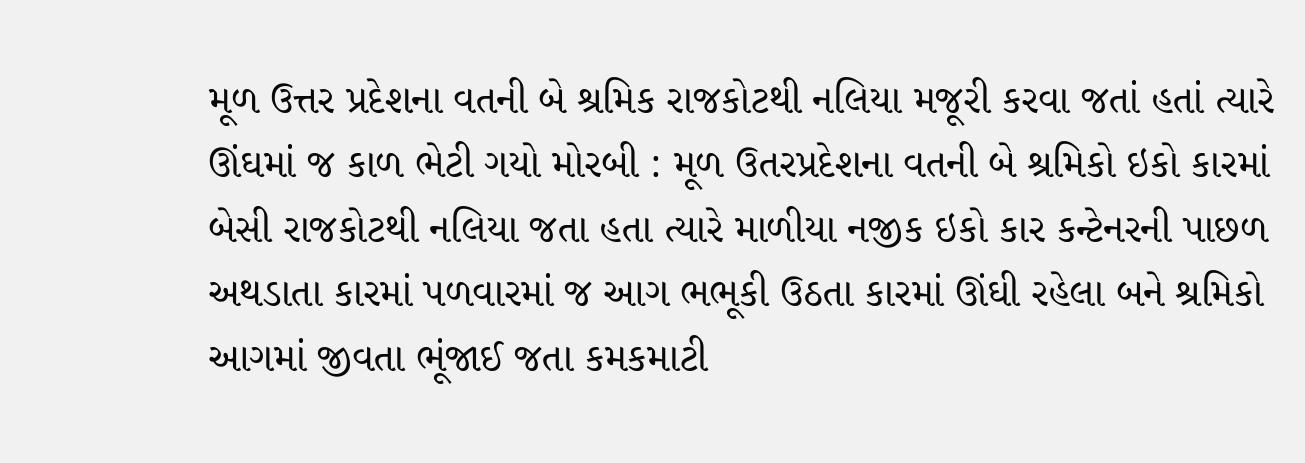મૂળ ઉત્તર પ્રદેશના વતની બે શ્રમિક રાજકોટથી નલિયા મજૂરી કરવા જતાં હતાં ત્યારે ઊંઘમાં જ કાળ ભેટી ગયો મોરબી : મૂળ ઉતરપ્રદેશના વતની બે શ્રમિકો ઇકો કારમાં બેસી રાજકોટથી નલિયા જતા હતા ત્યારે માળીયા નજીક ઇકો કાર કન્ટેનરની પાછળ અથડાતા કારમાં પળવારમાં જ આગ ભભૂકી ઉઠતા કારમાં ઊંઘી રહેલા બને શ્રમિકો આગમાં જીવતા ભૂંજાઈ જતા કમકમાટી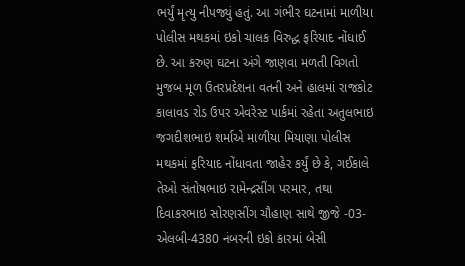ભર્યું મૃત્યુ નીપજ્યું હતું. આ ગંભીર ઘટનામાં માળીયા પોલીસ મથકમાં ઇકો ચાલક વિરુદ્ધ ફરિયાદ નોંધાઈ છે. આ કરુણ ઘટના અંગે જાણવા મળતી વિગતો મુજબ મૂળ ઉતરપ્રદેશના વતની અને હાલમાં રાજકોટ કાલાવડ રોડ ઉપર એવરેસ્ટ પાર્કમાં રહેતા અતુલભાઇ જગદીશભાઇ શર્માએ માળીયા મિયાણા પોલીસ મથકમાં ફરિયાદ નોંધાવતા જાહેર કર્યું છે કે, ગઈકાલે તેઓ સંતોષભાઇ રામેન્દ્રસીંગ પરમાર, તથા દિવાકરભાઇ સોરણસીંગ ચૌહાણ સાથે જીજે -03- એલબી-4380 નંબરની ઇકો કારમાં બેસી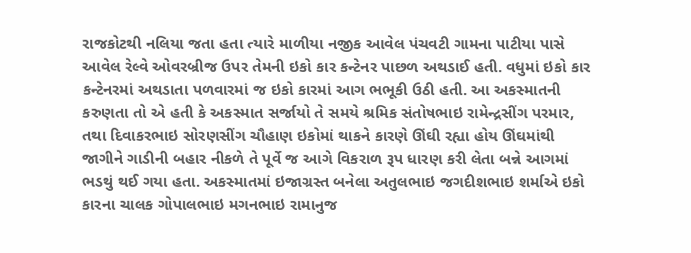રાજકોટથી નલિયા જતા હતા ત્યારે માળીયા નજીક આવેલ પંચવટી ગામના પાટીયા પાસે આવેલ રેલ્વે ઓવરબ્રીજ ઉપર તેમની ઇકો કાર કન્ટેનર પાછળ અથડાઈ હતી. વધુમાં ઇકો કાર કન્ટેનરમાં અથડાતા પળવારમાં જ ઇકો કારમાં આગ ભભૂકી ઉઠી હતી. આ અકસ્માતની કરુણતા તો એ હતી કે અકસ્માત સર્જાયો તે સમયે શ્રમિક સંતોષભાઇ રામેન્દ્રસીંગ પરમાર, તથા દિવાકરભાઇ સોરણસીંગ ચૌહાણ ઇકોમાં થાકને કારણે ઊંઘી રહ્યા હોય ઊંઘમાંથી જાગીને ગાડીની બહાર નીકળે તે પૂર્વે જ આગે વિકરાળ રૂપ ધારણ કરી લેતા બન્ને આગમાં ભડથું થઈ ગયા હતા. અકસ્માતમાં ઇજાગ્રસ્ત બનેલા અતુલભાઇ જગદીશભાઇ શર્માએ ઇકો કારના ચાલક ગોપાલભાઇ મગનભાઇ રામાનુજ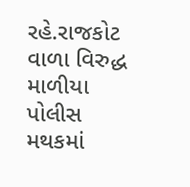રહે.રાજકોટ વાળા વિરુદ્ધ માળીયા પોલીસ મથકમાં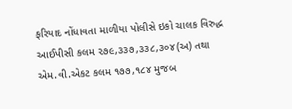ફરિયાદ નોંધાવતા માળીયા પોલીસે ઇકો ચાલક વિરુદ્ધ આઈપીસી કલમ ૨૭૯,૩૩૭,૩૩૮,૩૦૪(અ) તથા એમ.વી.એકટ કલમ ૧૭૭,૧૮૪ મુજબ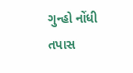ગુન્હો નોંધી તપાસ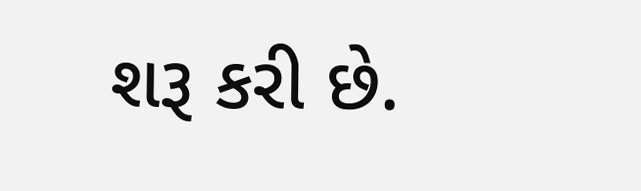શરૂ કરી છે.